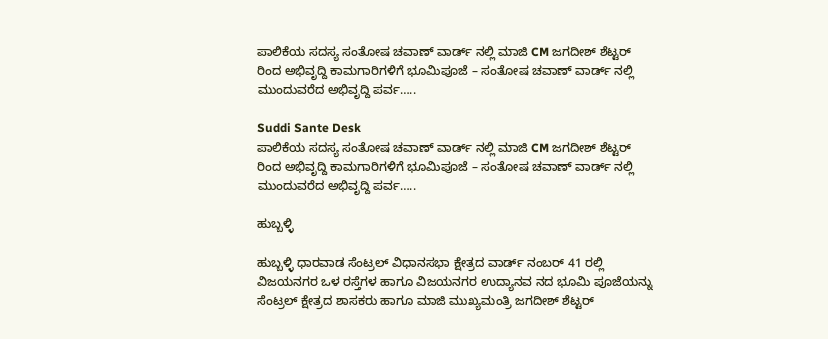ಪಾಲಿಕೆಯ ಸದಸ್ಯ ಸಂತೋಷ ಚವಾಣ್ ವಾರ್ಡ್ ನಲ್ಲಿ ಮಾಜಿ CM ಜಗದೀಶ್ ಶೆಟ್ಟರ್ ರಿಂದ ಅಭಿವೃದ್ದಿ ಕಾಮಗಾರಿಗಳಿಗೆ ಭೂಮಿಪೂಜೆ – ಸಂತೋಷ ಚವಾಣ್ ವಾರ್ಡ್ ನಲ್ಲಿ ಮುಂದುವರೆದ ಅಭಿವೃದ್ದಿ ಪರ್ವ…..

Suddi Sante Desk
ಪಾಲಿಕೆಯ ಸದಸ್ಯ ಸಂತೋಷ ಚವಾಣ್ ವಾರ್ಡ್ ನಲ್ಲಿ ಮಾಜಿ CM ಜಗದೀಶ್ ಶೆಟ್ಟರ್ ರಿಂದ ಅಭಿವೃದ್ದಿ ಕಾಮಗಾರಿಗಳಿಗೆ ಭೂಮಿಪೂಜೆ – ಸಂತೋಷ ಚವಾಣ್ ವಾರ್ಡ್ ನಲ್ಲಿ ಮುಂದುವರೆದ ಅಭಿವೃದ್ದಿ ಪರ್ವ…..

ಹುಬ್ಬಳ್ಳಿ

ಹುಬ್ಬಳ್ಳಿ ಧಾರವಾಡ ಸೆಂಟ್ರಲ್ ವಿಧಾನಸಭಾ ಕ್ಷೇತ್ರದ ವಾರ್ಡ್ ನಂಬರ್ 41 ರಲ್ಲಿ ವಿಜಯನಗರ ಒಳ ರಸ್ತೆಗಳ ಹಾಗೂ ವಿಜಯನಗರ ಉದ್ಯಾನವ ನದ ಭೂಮಿ ಪೂಜೆಯನ್ನು ಸೆಂಟ್ರಲ್ ಕ್ಷೇತ್ರದ ಶಾಸಕರು ಹಾಗೂ ಮಾಜಿ ಮುಖ್ಯಮಂತ್ರಿ ಜಗದೀಶ್ ಶೆಟ್ಟರ್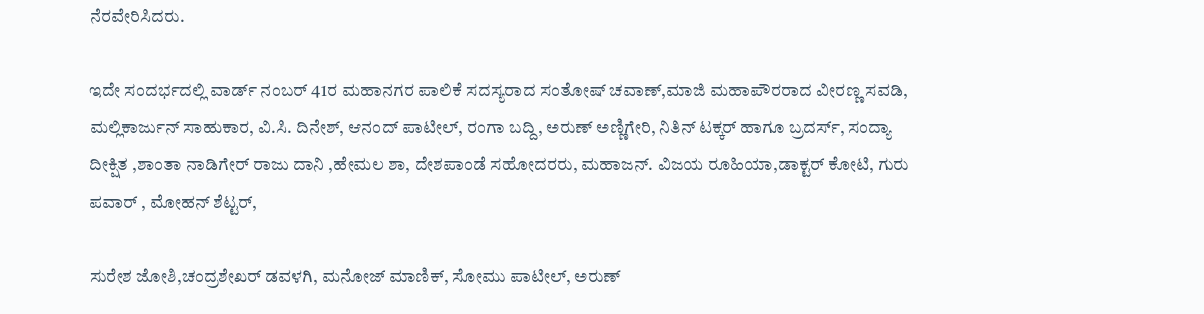ನೆರವೇರಿಸಿದರು.

ಇದೇ ಸಂದರ್ಭದಲ್ಲಿ ವಾರ್ಡ್ ನಂಬರ್ 41ರ ಮಹಾನಗರ ಪಾಲಿಕೆ ಸದಸ್ಯರಾದ ಸಂತೋಷ್ ಚವಾಣ್,ಮಾಜಿ ಮಹಾಪೌರರಾದ ವೀರಣ್ಣ ಸವಡಿ, ಮಲ್ಲಿಕಾರ್ಜುನ್ ಸಾಹುಕಾರ, ವಿ.ಸಿ. ದಿನೇಶ್, ಆನಂದ್ ಪಾಟೀಲ್, ರಂಗಾ ಬದ್ದಿ, ಅರುಣ್ ಅಣ್ಣಿಗೇರಿ, ನಿತಿನ್ ಟಕ್ಕರ್ ಹಾಗೂ ಬ್ರದರ್ಸ್, ಸಂದ್ಯಾ ದೀಕ್ಷಿತ ,ಶಾಂತಾ ನಾಡಿಗೇರ್ ರಾಜು ದಾನಿ ,ಹೇಮಲ ಶಾ, ದೇಶಪಾಂಡೆ ಸಹೋದರರು, ಮಹಾಜನ್. ವಿಜಯ ರೂಹಿಯಾ,ಡಾಕ್ಟರ್ ಕೋಟಿ, ಗುರು ಪವಾರ್ , ಮೋಹನ್ ಶೆಟ್ಟರ್,

ಸುರೇಶ ಜೋಶಿ,ಚಂದ್ರಶೇಖರ್ ಡವಳಗಿ, ಮನೋಜ್ ಮಾಣಿಕ್, ಸೋಮು ಪಾಟೀಲ್, ಅರುಣ್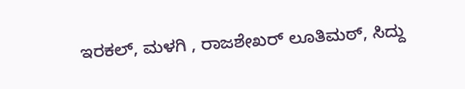ಇರಕಲ್, ಮಳಗಿ , ರಾಜಶೇಖರ್ ಲೂತಿಮಠ್, ಸಿದ್ದು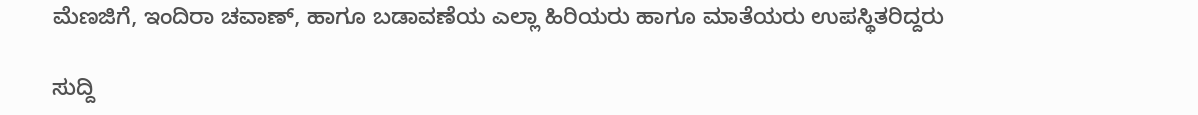ಮೆಣಜಿಗೆ, ಇಂದಿರಾ ಚವಾಣ್, ಹಾಗೂ ಬಡಾವಣೆಯ ಎಲ್ಲಾ ಹಿರಿಯರು ಹಾಗೂ ಮಾತೆಯರು ಉಪಸ್ಥಿತರಿದ್ದರು

ಸುದ್ದಿ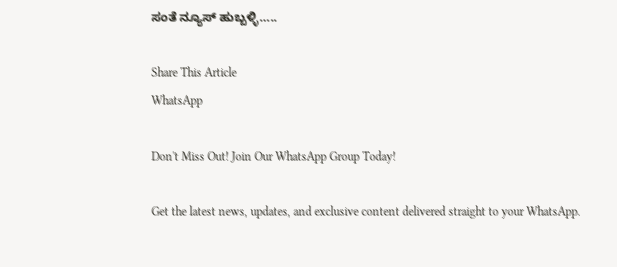ಸಂತೆ ನ್ಯೂಸ್ ಹುಬ್ಬಳ್ಳಿ…..

Share This Article
WhatsApp

Don't Miss Out! Join Our WhatsApp Group Today!

Get the latest news, updates, and exclusive content delivered straight to your WhatsApp.